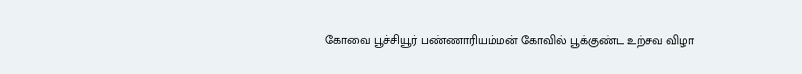கோவை பூச்சியூர் பண்ணாரியம்மன் கோவில் பூக்குண்ட உற்சவ விழா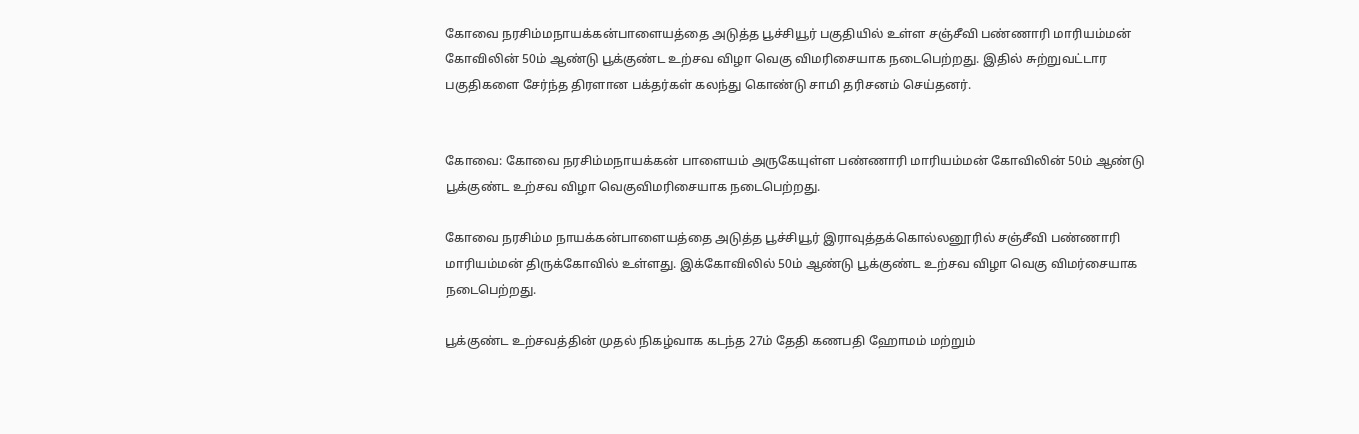கோவை நரசிம்மநாயக்கன்பாளையத்தை அடுத்த பூச்சியூர் பகுதியில் உள்ள சஞ்சீவி பண்ணாரி மாரியம்மன் கோவிலின் 50ம் ஆண்டு பூக்குண்ட உற்சவ விழா வெகு விமரிசையாக நடைபெற்றது. இதில் சுற்றுவட்டார பகுதிகளை சேர்ந்த திரளான பக்தர்கள் கலந்து கொண்டு சாமி தரிசனம் செய்தனர்.


கோவை: கோவை நரசிம்மநாயக்கன் பாளையம் அருகேயுள்ள பண்ணாரி மாரியம்மன் கோவிலின் 50ம் ஆண்டு பூக்குண்ட உற்சவ விழா வெகுவிமரிசையாக நடைபெற்றது.

கோவை நரசிம்ம நாயக்கன்பாளையத்தை அடுத்த பூச்சியூர் இராவுத்தக்கொல்லனூரில் சஞ்சீவி பண்ணாரி மாரியம்மன் திருக்கோவில் உள்ளது. இக்கோவிலில் 50ம் ஆண்டு பூக்குண்ட உற்சவ விழா வெகு விமர்சையாக நடைபெற்றது.

பூக்குண்ட உற்சவத்தின் முதல் நிகழ்வாக கடந்த 27ம் தேதி கணபதி ஹோமம் மற்றும்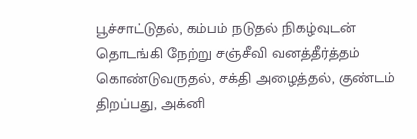பூச்சாட்டுதல், கம்பம் நடுதல் நிகழ்வுடன் தொடங்கி நேற்று சஞ்சீவி வனத்தீர்த்தம் கொண்டுவருதல், சக்தி அழைத்தல், குண்டம் திறப்பது, அக்னி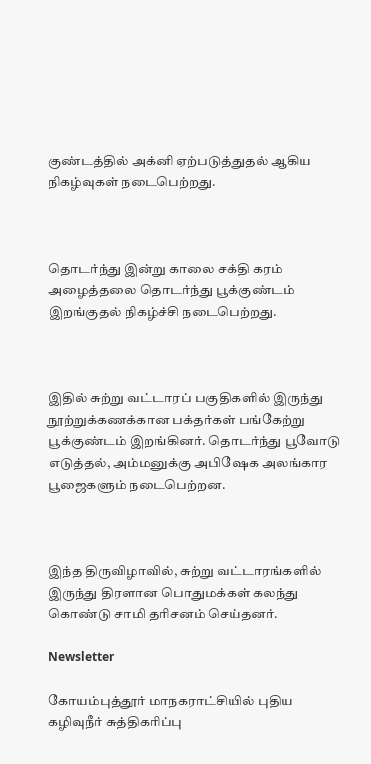குண்டத்தில் அக்னி ஏற்படுத்துதல் ஆகிய நிகழ்வுகள் நடைபெற்றது.



தொடர்ந்து இன்று காலை சக்தி கரம் அழைத்தலை தொடர்ந்து பூக்குண்டம் இறங்குதல் நிகழ்ச்சி நடைபெற்றது.



இதில் சுற்று வட்டாரப் பகுதிகளில் இருந்து நூற்றுக்கணக்கான பக்தர்கள் பங்கேற்று பூக்குண்டம் இறங்கினர். தொடர்ந்து பூவோடு எடுத்தல், அம்மனுக்கு அபிஷேக அலங்கார பூஜைகளும் நடைபெற்றன.



இந்த திருவிழாவில், சுற்று வட்டாரங்களில் இருந்து திரளான பொதுமக்கள் கலந்து கொண்டு சாமி தரிசனம் செய்தனர்.

Newsletter

கோயம்புத்தூர் மாநகராட்சியில் புதிய கழிவுநீர் சுத்திகரிப்பு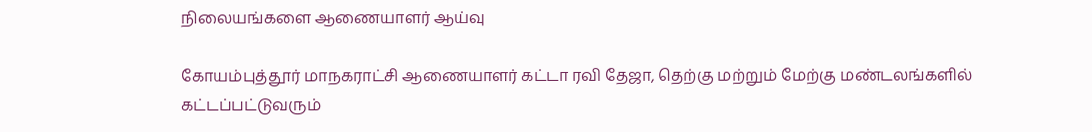நிலையங்களை ஆணையாளர் ஆய்வு

கோயம்புத்தூர் மாநகராட்சி ஆணையாளர் கட்டா ரவி தேஜா, தெற்கு மற்றும் மேற்கு மண்டலங்களில் கட்டப்பட்டுவரும்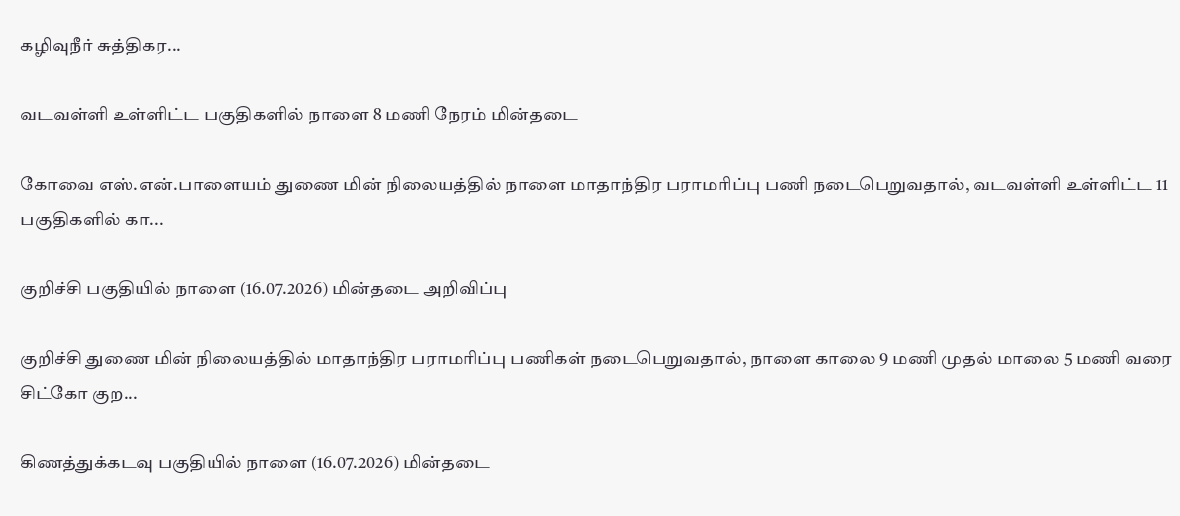கழிவுநீர் சுத்திகர...

வடவள்ளி உள்ளிட்ட பகுதிகளில் நாளை 8 மணி நேரம் மின்தடை

கோவை எஸ்.என்.பாளையம் துணை மின் நிலையத்தில் நாளை மாதாந்திர பராமரிப்பு பணி நடைபெறுவதால், வடவள்ளி உள்ளிட்ட 11 பகுதிகளில் கா...

குறிச்சி பகுதியில் நாளை (16.07.2026) மின்தடை அறிவிப்பு

குறிச்சி துணை மின் நிலையத்தில் மாதாந்திர பராமரிப்பு பணிகள் நடைபெறுவதால், நாளை காலை 9 மணி முதல் மாலை 5 மணி வரை சிட்கோ குற...

கிணத்துக்கடவு பகுதியில் நாளை (16.07.2026) மின்தடை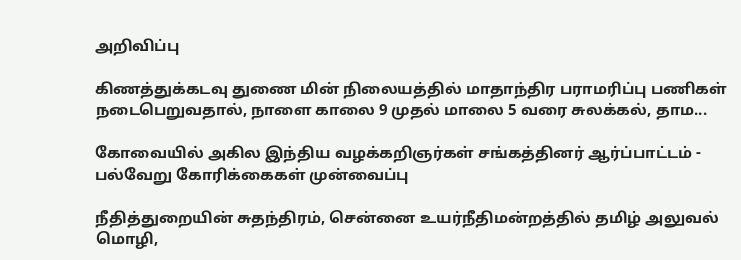அறிவிப்பு

கிணத்துக்கடவு துணை மின் நிலையத்தில் மாதாந்திர பராமரிப்பு பணிகள் நடைபெறுவதால், நாளை காலை 9 முதல் மாலை 5 வரை சுலக்கல், தாம...

கோவையில் அகில இந்திய வழக்கறிஞர்கள் சங்கத்தினர் ஆர்ப்பாட்டம் - பல்வேறு கோரிக்கைகள் முன்வைப்பு

நீதித்துறையின் சுதந்திரம், சென்னை உயர்நீதிமன்றத்தில் தமிழ் அலுவல் மொழி,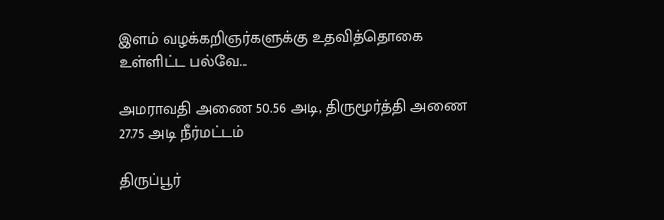இளம் வழக்கறிஞர்களுக்கு உதவித்தொகை உள்ளிட்ட பல்வே...

அமராவதி அணை 50.56 அடி, திருமூர்த்தி அணை 27.75 அடி நீர்மட்டம்

திருப்பூர்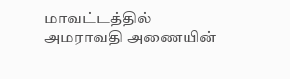மாவட்டத்தில் அமராவதி அணையின்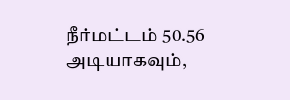நீர்மட்டம் 50.56 அடியாகவும்,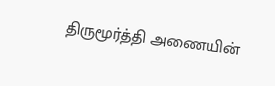திருமூர்த்தி அணையின்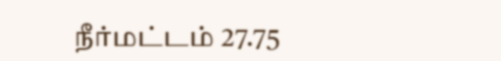நீர்மட்டம் 27.75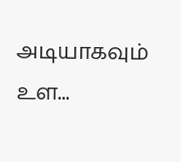அடியாகவும் உள...